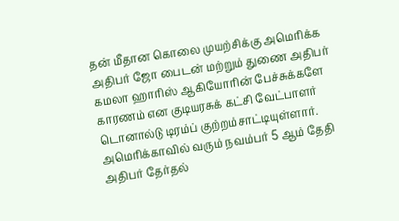தன் மீதான கொலை முயற்சிக்கு அமெரிக்க அதிபர் ஜோ பைடன் மற்றும் துணை அதிபர் கமலா ஹாரிஸ் ஆகியோரின் பேச்சுக்களே காரணம் என குடியரசுக் கட்சி வேட்பாளர் டொனால்டு டிரம்ப் குற்றம்சாட்டியுள்ளார்.
அமெரிக்காவில் வரும் நவம்பர் 5 ஆம் தேதி அதிபர் தேர்தல்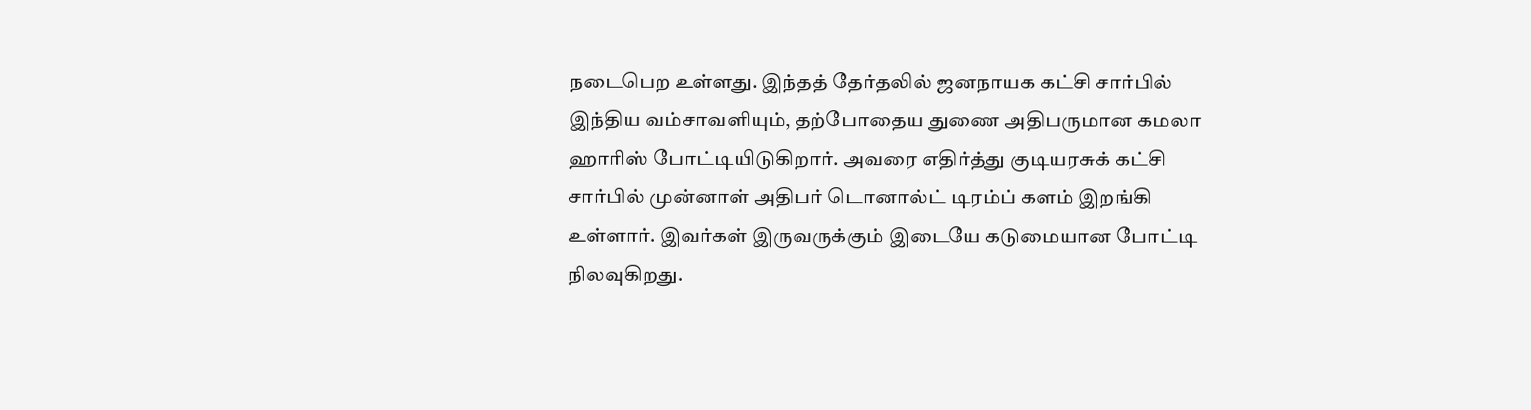நடைபெற உள்ளது. இந்தத் தேர்தலில் ஜனநாயக கட்சி சார்பில் இந்திய வம்சாவளியும், தற்போதைய துணை அதிபருமான கமலா ஹாரிஸ் போட்டியிடுகிறார். அவரை எதிர்த்து குடியரசுக் கட்சி சார்பில் முன்னாள் அதிபர் டொனால்ட் டிரம்ப் களம் இறங்கி உள்ளார். இவர்கள் இருவருக்கும் இடையே கடுமையான போட்டி நிலவுகிறது.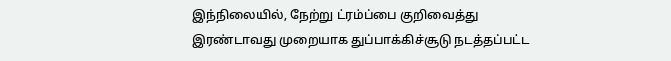இந்நிலையில், நேற்று ட்ரம்ப்பை குறிவைத்து இரண்டாவது முறையாக துப்பாக்கிச்சூடு நடத்தப்பட்ட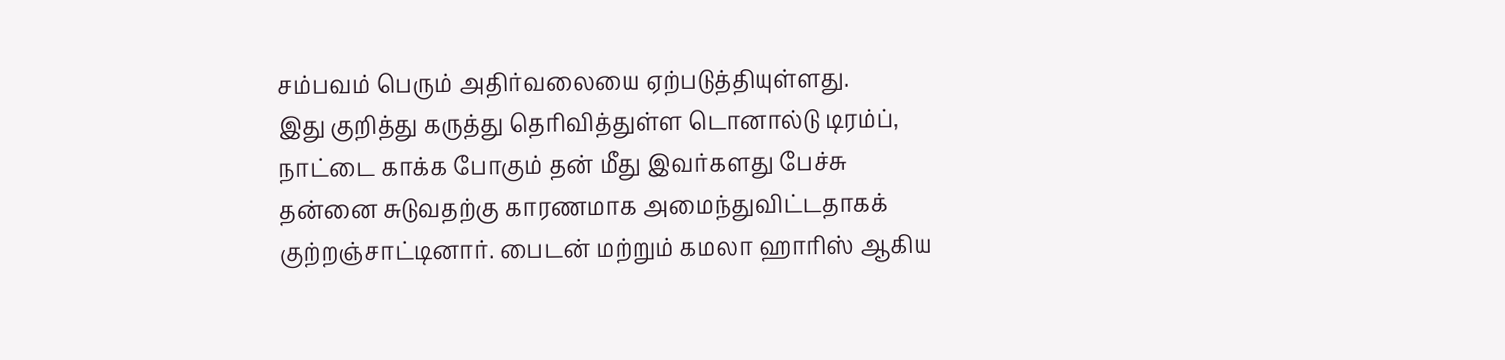சம்பவம் பெரும் அதிர்வலையை ஏற்படுத்தியுள்ளது.
இது குறித்து கருத்து தெரிவித்துள்ள டொனால்டு டிரம்ப், நாட்டை காக்க போகும் தன் மீது இவர்களது பேச்சு தன்னை சுடுவதற்கு காரணமாக அமைந்துவிட்டதாகக் குற்றஞ்சாட்டினார். பைடன் மற்றும் கமலா ஹாரிஸ் ஆகிய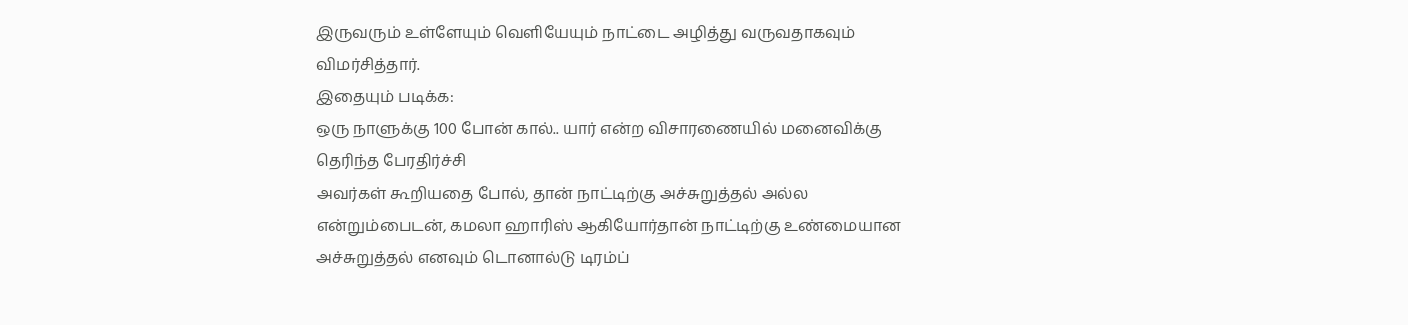இருவரும் உள்ளேயும் வெளியேயும் நாட்டை அழித்து வருவதாகவும் விமர்சித்தார்.
இதையும் படிக்க:
ஒரு நாளுக்கு 100 போன் கால்.. யார் என்ற விசாரணையில் மனைவிக்கு தெரிந்த பேரதிர்ச்சி
அவர்கள் கூறியதை போல், தான் நாட்டிற்கு அச்சுறுத்தல் அல்ல என்றும்பைடன், கமலா ஹாரிஸ் ஆகியோர்தான் நாட்டிற்கு உண்மையான அச்சுறுத்தல் எனவும் டொனால்டு டிரம்ப்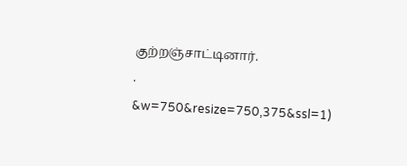குற்றஞ்சாட்டினார்.
.
&w=750&resize=750,375&ssl=1)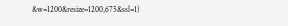&w=1200&resize=1200,675&ssl=1)